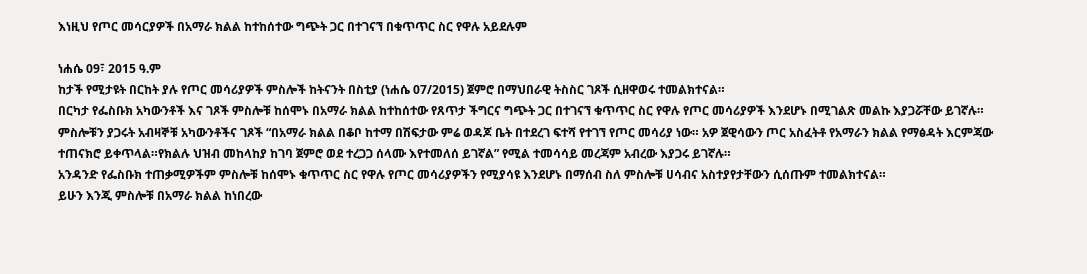እነዚህ የጦር መሳርያዎች በአማራ ክልል ከተከሰተው ግጭት ጋር በተገናኘ በቁጥጥር ስር የዋሉ አይደሉም

ነሐሴ 09፣ 2015 ዓ.ም
ከታች የሚታዩት በርከት ያሉ የጦር መሳሪያዎች ምስሎች ከትናንት በስቲያ (ነሐሴ 07/2015) ጀምሮ በማህበራዊ ትስስር ገጾች ሲዘዋወሩ ተመልክተናል።
በርካታ የፌስቡክ አካውንቶች እና ገጾች ምስሎቹ ከሰሞኑ በአማራ ክልል ከተከሰተው የጸጥታ ችግርና ግጭት ጋር በተገናኘ ቁጥጥር ስር የዋሉ የጦር መሳሪያዎች እንደሆኑ በሚገልጽ መልኩ እያጋሯቸው ይገኛሉ።
ምስሎቹን ያጋሩት አብዛኞቹ አካውንቶችና ገጾች “በአማራ ክልል በቆቦ ከተማ በሽፍታው ምሬ ወዳጆ ቤት በተደረገ ፍተሻ የተገኘ የጦር መሳሪያ ነው። አዎ ጀዊሳውን ጦር አስፈትቶ የአማራን ክልል የማፅዳት እርምጃው ተጠናክሮ ይቀጥላል።የክልሉ ህዝብ መከላከያ ከገባ ጀምሮ ወደ ተረጋጋ ሰላሙ እየተመለሰ ይገኛል” የሚል ተመሳሳይ መረጃም አብረው እያጋሩ ይገኛሉ።
አንዳንድ የፌስቡክ ተጠቃሚዎችም ምስሎቹ ከሰሞኑ ቁጥጥር ስር የዋሉ የጦር መሳሪያዎችን የሚያሳዩ እንደሆኑ በማሰብ ስለ ምስሎቹ ሀሳብና አስተያየታቸውን ሲሰጡም ተመልክተናል።
ይሁን እንጂ ምስሎቹ በአማራ ክልል ከነበረው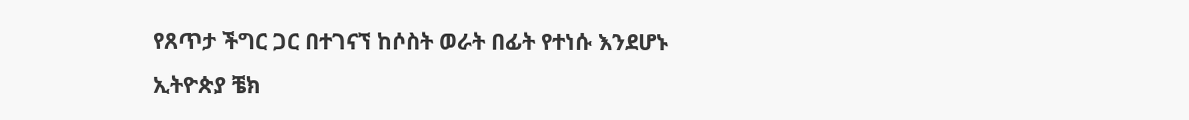የጸጥታ ችግር ጋር በተገናኘ ከሶስት ወራት በፊት የተነሱ እንደሆኑ ኢትዮጵያ ቼክ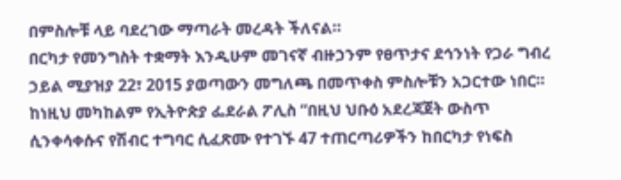በምስሎቹ ላይ ባደረገው ማጣራት መረዳት ችለናል።
በርካታ የመንግስት ተቋማት እንዲሁም መገናኛ ብዙኃንም የፀጥታና ደኅንነት የጋራ ግብረ ኃይል ሚያዝያ 22፣ 2015 ያወጣውን መግለጫ በመጥቀስ ምስሎቹን አጋርተው ነበር።
ከነዚህ መካከልም የኢትዮጵያ ፌደራል ፖሊስ “በዚህ ህቡዕ አደረጃጀት ውስጥ ሲንቀሳቀሱና የሽብር ተግባር ሲፈጽሙ የተገኙ 47 ተጠርጣሪዎችን ከበርካታ የነፍስ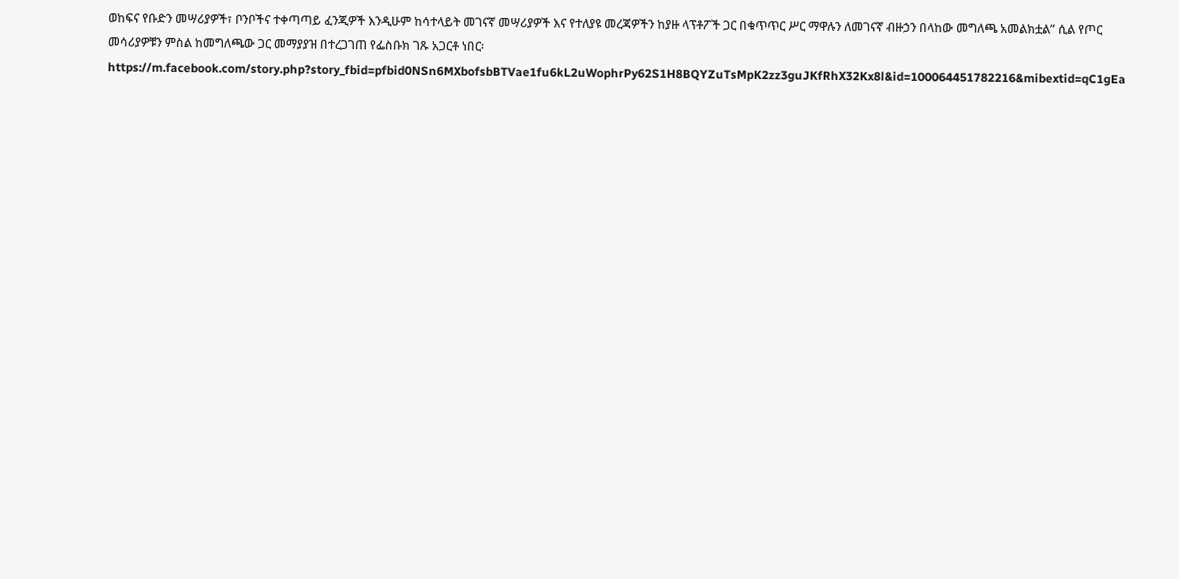ወከፍና የቡድን መሣሪያዎች፣ ቦንቦችና ተቀጣጣይ ፈንጂዎች እንዲሁም ከሳተላይት መገናኛ መሣሪያዎች እና የተለያዩ መረጃዎችን ከያዙ ላፕቶፖች ጋር በቁጥጥር ሥር ማዋሉን ለመገናኛ ብዙኃን በላከው መግለጫ አመልክቷል” ሲል የጦር መሳሪያዎቹን ምስል ከመግለጫው ጋር መማያያዝ በተረጋገጠ የፌስቡክ ገጹ አጋርቶ ነበር፡ https://m.facebook.com/story.php?story_fbid=pfbid0NSn6MXbofsbBTVae1fu6kL2uWophrPy62S1H8BQYZuTsMpK2zz3guJKfRhX32Kx8l&id=100064451782216&mibextid=qC1gEa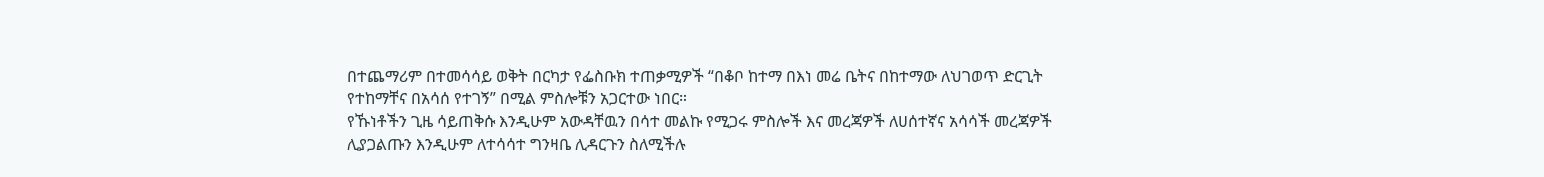በተጨማሪም በተመሳሳይ ወቅት በርካታ የፌስቡክ ተጠቃሚዎች “በቆቦ ከተማ በእነ መሬ ቤትና በከተማው ለህገወጥ ድርጊት የተከማቸና በአሳሰ የተገኝ” በሚል ምስሎቹን አጋርተው ነበር።
የኹነቶችን ጊዜ ሳይጠቅሱ እንዲሁም አውዳቸዉን በሳተ መልኩ የሚጋሩ ምስሎች እና መረጃዎች ለሀሰተኛና አሳሳች መረጃዎች ሊያጋልጡን እንዲሁም ለተሳሳተ ግንዛቤ ሊዳርጉን ስለሚችሉ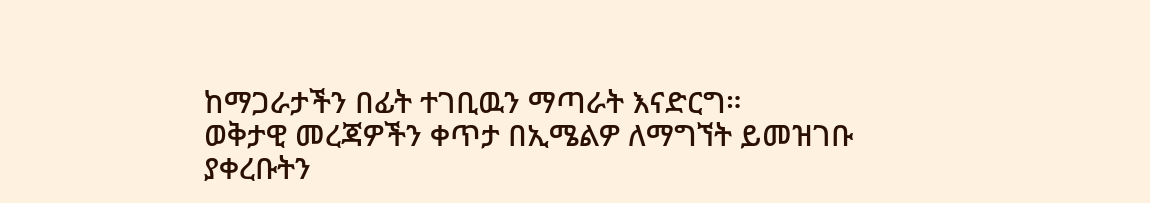ከማጋራታችን በፊት ተገቢዉን ማጣራት እናድርግ።
ወቅታዊ መረጃዎችን ቀጥታ በኢሜልዎ ለማግኘት ይመዝገቡ
ያቀረቡትን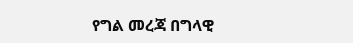የግል መረጃ በግላዊ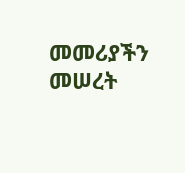መመሪያችን መሠረት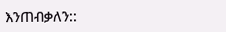እንጠብቃለን::